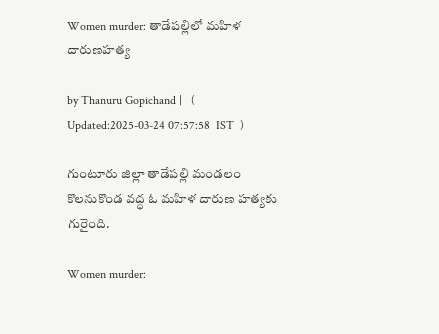Women murder: తాడేపల్లిలో మహిళ దారుణహత్య

by Thanuru Gopichand |   (  Updated:2025-03-24 07:57:58  IST  )

గుంటూరు జిల్లా తాడేపల్లి మండలం కొలనుకొండ వద్ధ ఓ మహిళ దారుణ హత్యకు గురైంది.

Women murder: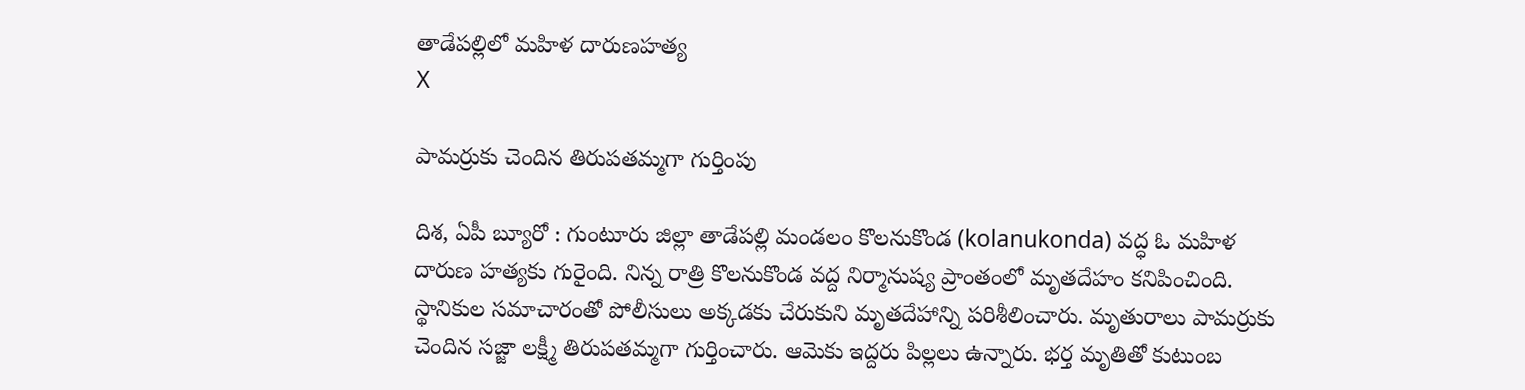తాడేపల్లిలో మహిళ దారుణహత్య
X

పామర్రుకు చెందిన తిరుపతమ్మగా గుర్తింపు

దిశ, ఏపీ బ్యూరో : గుంటూరు జిల్లా తాడేపల్లి మండలం కొలనుకొండ (kolanukonda) వద్ధ ఓ మహిళ దారుణ హత్యకు గురైంది. నిన్న రాత్రి కొలనుకొండ వద్ద నిర్మానుష్య ప్రాంతంలో మృతదేహం కనిపించింది. స్థానికుల సమాచారంతో పోలీసులు అక్కడకు చేరుకుని మృతదేహాన్ని పరిశీలించారు. మృతురాలు పామర్రుకు చెందిన సజ్జా లక్ష్మీ తిరుపతమ్మగా గుర్తించారు. ఆమెకు ఇద్దరు పిల్లలు ఉన్నారు. భర్త మృతితో కుటుంబ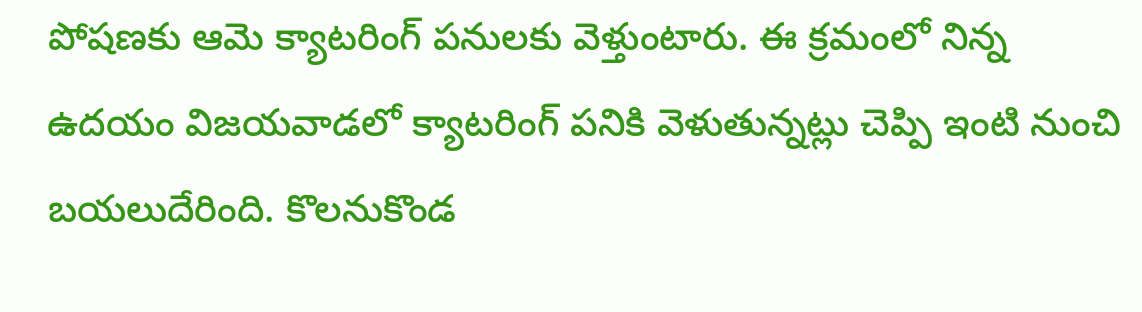పోషణకు ఆమె క్యాటరింగ్ పనులకు వెళ్తుంటారు. ఈ క్రమంలో నిన్న ఉదయం విజయవాడలో క్యాటరింగ్ పనికి వెళుతున్నట్లు చెప్పి ఇంటి నుంచి బయలుదేరింది. కొలనుకొండ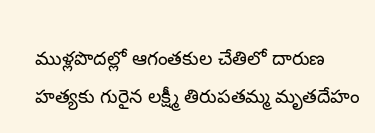ముళ్లపొదల్లో ఆగంతకుల చేతిలో దారుణ హత్యకు గురైన లక్ష్మీ తిరుపతమ్మ మృతదేహం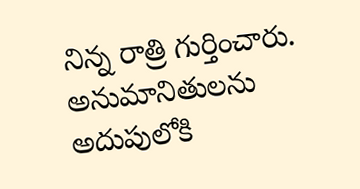నిన్న రాత్రి గుర్తించారు. అనుమానితులను అదుపులోకి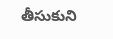తీసుకుని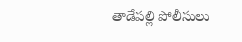తాడేపల్లి పోలీసులు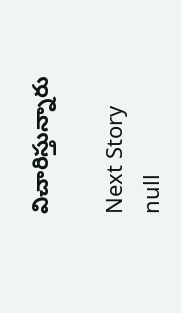విచారిస్తున్నారు

Next Story
null